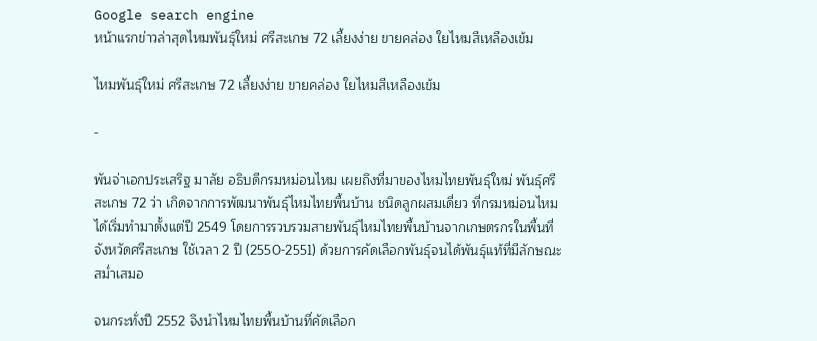Google search engine
หน้าแรกข่าวล่าสุดไหมพันธุ์ใหม่ ศรีสะเกษ 72 เลี้ยงง่าย ขายคล่อง ใยไหมสีเหลืองเข้ม

ไหมพันธุ์ใหม่ ศรีสะเกษ 72 เลี้ยงง่าย ขายคล่อง ใยไหมสีเหลืองเข้ม

-

พันจ่าเอกประเสริฐ มาลัย อธิบดีกรมหม่อนไหม เผยถึงที่มาของไหมไทยพันธุ์ใหม่ พันธุ์ศรีสะเกษ 72 ว่า เกิดจากการพัฒนาพันธุ์ไหมไทยพื้นบ้าน ชนิดลูกผสมเดี่ยว ที่กรมหม่อนไหมได้เริ่มทำมาตั้งแต่ปี 2549 โดยการรวบรวมสายพันธุ์ไหมไทยพื้นบ้านจากเกษตรกรในพื้นที่จังหวัดศรีสะเกษ ใช้เวลา 2 ปี (2550-2551) ด้วยการคัดเลือกพันธุ์จนได้พันธุ์แท้ที่มีลักษณะสม่ำเสมอ

จนกระทั่งปี 2552 จึงนำไหมไทยพื้นบ้านที่คัดเลือก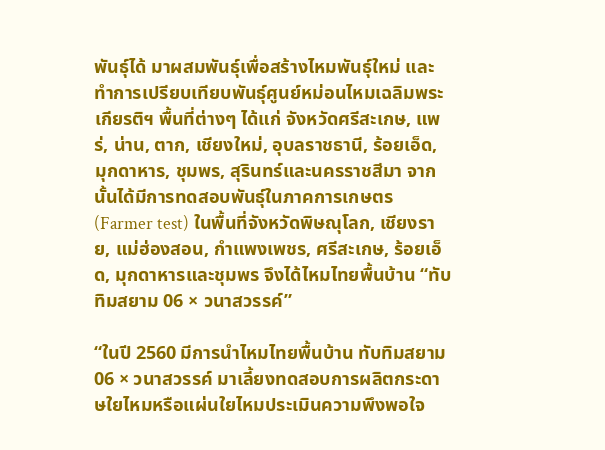พันธุ์ได้ มาผสมพันธุ์เพื่อสร้างไหมพันธุ์ใหม่ และทำการเปรียบเทียบพันธุ์ศูนย์หม่อนไหมเฉลิมพระเกียรติฯ พื้นที่ต่างๆ ได้แก่ จังหวัดศรีสะเกษ, แพร่, น่าน, ตาก, เชียงใหม่, อุบลราชธานี, ร้อยเอ็ด, มุกดาหาร, ชุมพร, สุรินทร์และนครราชสีมา จากนั้นได้มีการทดสอบพันธุ์ในภาคการเกษตร (Farmer test) ในพื้นที่จังหวัดพิษณุโลก, เชียงราย, แม่ฮ่องสอน, กำแพงเพชร, ศรีสะเกษ, ร้อยเอ็ด, มุกดาหารและชุมพร จึงได้ไหมไทยพื้นบ้าน “ทับทิมสยาม 06 × วนาสวรรค์”

“ในปี 2560 มีการนำไหมไทยพื้นบ้าน ทับทิมสยาม 06 × วนาสวรรค์ มาเลี้ยงทดสอบการผลิตกระดาษใยไหมหรือแผ่นใยไหมประเมินความพึงพอใจ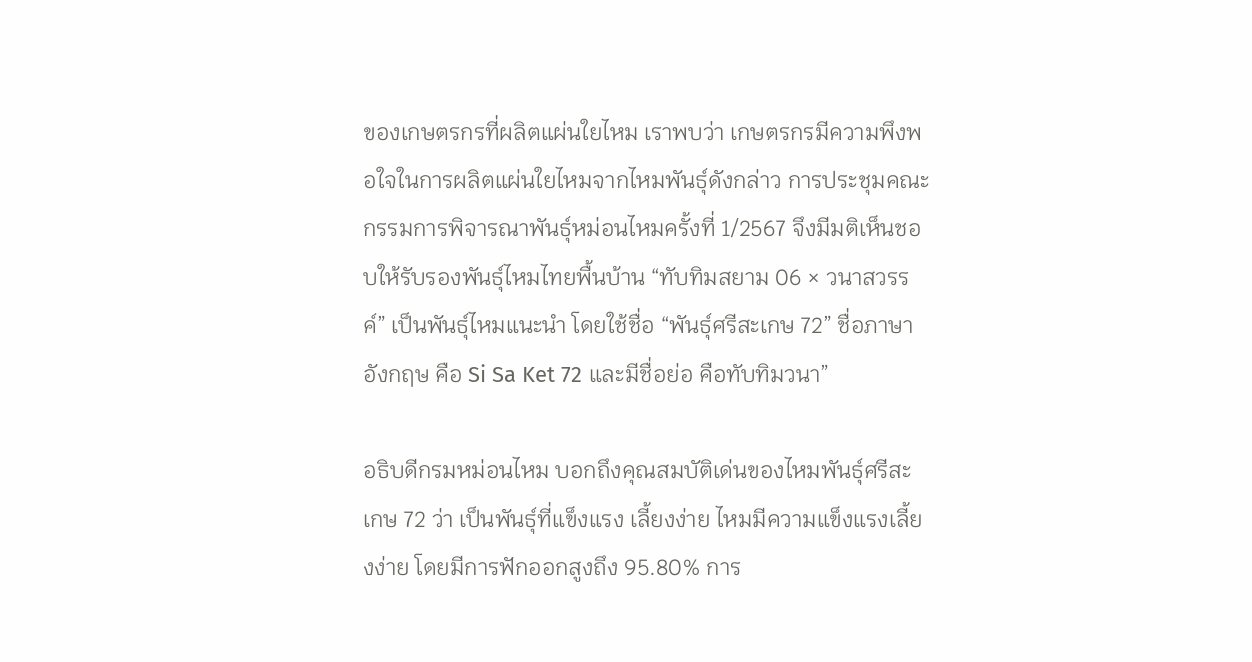ของเกษตรกรที่ผลิตแผ่นใยไหม เราพบว่า เกษตรกรมีความพึงพอใจในการผลิตแผ่นใยไหมจากไหมพันธุ์ดังกล่าว การประชุมคณะกรรมการพิจารณาพันธุ์หม่อนไหมครั้งที่ 1/2567 จึงมีมติเห็นชอบให้รับรองพันธุ์ไหมไทยพื้นบ้าน “ทับทิมสยาม 06 × วนาสวรรค์” เป็นพันธุ์ไหมแนะนำ โดยใช้ชื่อ “พันธุ์ศรีสะเกษ 72” ชื่อภาษาอังกฤษ คือ Si Sa Ket 72 และมีชื่อย่อ คือทับทิมวนา”

อธิบดีกรมหม่อนไหม บอกถึงคุณสมบัติเด่นของไหมพันธุ์ศรีสะเกษ 72 ว่า เป็นพันธุ์ที่แข็งแรง เลี้ยงง่าย ไหมมีความแข็งแรงเลี้ยงง่าย โดยมีการฟักออกสูงถึง 95.80% การ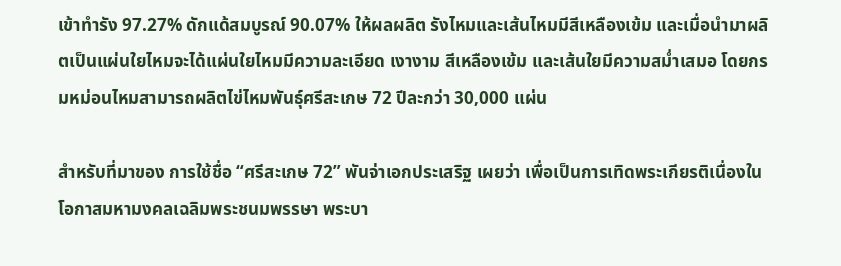เข้าทำรัง 97.27% ดักแด้สมบูรณ์ 90.07% ให้ผลผลิต รังไหมและเส้นไหมมีสีเหลืองเข้ม และเมื่อนำมาผลิตเป็นแผ่นใยไหมจะได้แผ่นใยไหมมีความละเอียด เงางาม สีเหลืองเข้ม และเส้นใยมีความสม่ำเสมอ โดยกรมหม่อนไหมสามารถผลิตไข่ไหมพันธุ์ศรีสะเกษ 72 ปีละกว่า 30,000 แผ่น

สำหรับที่มาของ การใช้ชื่อ “ศรีสะเกษ 72” พันจ่าเอกประเสริฐ เผยว่า เพื่อเป็นการเทิดพระเกียรติเนื่องในโอกาสมหามงคลเฉลิมพระชนมพรรษา พระบา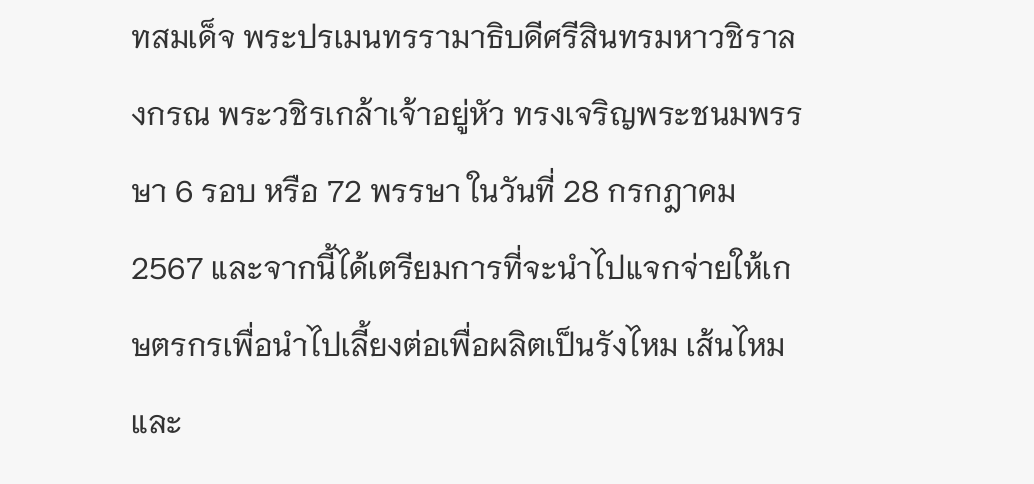ทสมเด็จ พระปรเมนทรรามาธิบดีศรีสินทรมหาวชิราลงกรณ พระวชิรเกล้าเจ้าอยู่หัว ทรงเจริญพระชนมพรรษา 6 รอบ หรือ 72 พรรษา ในวันที่ 28 กรกฎาคม 2567 และจากนี้ได้เตรียมการที่จะนำไปแจกจ่ายให้เกษตรกรเพื่อนำไปเลี้ยงต่อเพื่อผลิตเป็นรังไหม เส้นไหมและ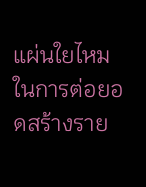แผ่นใยไหม ในการต่อยอดสร้างราย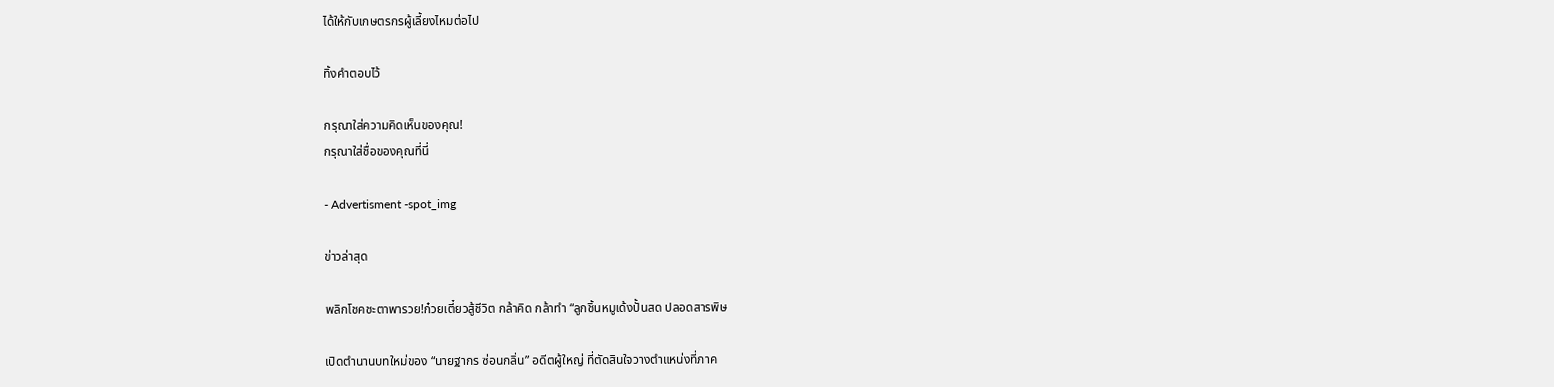ได้ให้กับเกษตรกรผู้เลี้ยงไหมต่อไป

ทิ้งคำตอบไว้

กรุณาใส่ความคิดเห็นของคุณ!
กรุณาใส่ชื่อของคุณที่นี่

- Advertisment -spot_img

ข่าวล่าสุด

พลิกโชคชะตาพารวย!ก๋วยเตี๋ยวสู้ชีวิต กล้าคิด กล้าทำ “ลูกชิ้นหมูเด้งปั้นสด ปลอดสารพิษ

เปิดตำนานบทใหม่ของ “นายฐากร ซ่อนกลิ่น” อดีตผู้ใหญ่ ที่ตัดสินใจวางตำแหน่งที่ภาค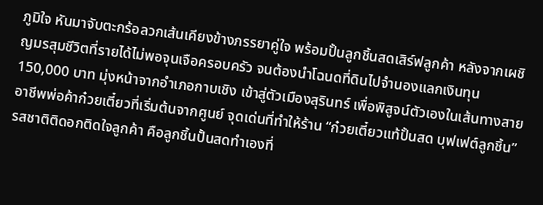ภูมิใจ หันมาจับตะกร้อลวกเส้นเคียงข้างภรรยาคู่ใจ พร้อมปั้นลูกชิ้นสดเสิร์ฟลูกค้า หลังจากเผชิญมรสุมชีวิตที่รายได้ไม่พอจุนเจือครอบครัว จนต้องนำโฉนดที่ดินไปจำนองแลกเงินทุน 150,000 บาท มุ่งหน้าจากอำเภอกาบเชิง เข้าสู่ตัวเมืองสุรินทร์ เพื่อพิสูจน์ตัวเองในเส้นทางสายอาชีพพ่อค้าก๋วยเตี๋ยวที่เริ่มต้นจากศูนย์ จุดเด่นที่ทำให้ร้าน “ก๋วยเตี๋ยวแท้ปั้นสด บุฟเฟต์ลูกชิ้น” รสชาติติดอกติดใจลูกค้า คือลูกชิ้นปั้นสดทำเองที่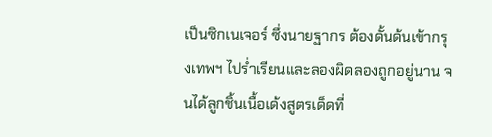เป็นซิกเนเจอร์ ซึ่งนายฐากร ต้องดั้นด้นเข้ากรุงเทพฯ ไปร่ำเรียนและลองผิดลองถูกอยู่นาน จนได้ลูกชิ้นเนื้อเด้งสูตรเด็ดที่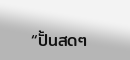“ปั้นสดๆ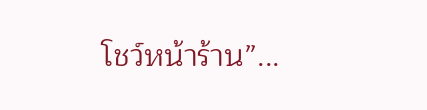โชว์หน้าร้าน”...